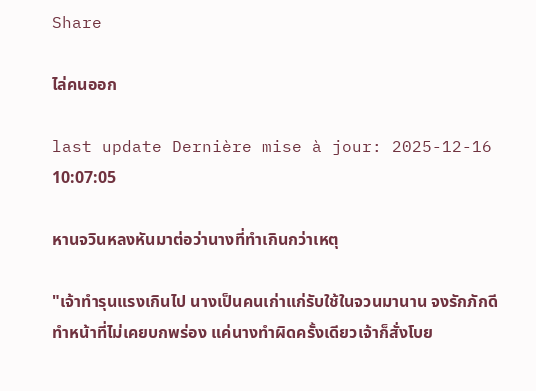Share

ไล่คนออก

last update Dernière mise à jour: 2025-12-16 10:07:05

หานจวินหลงหันมาต่อว่านางที่ทำเกินกว่าเหตุ

"เจ้าทำรุนแรงเกินไป นางเป็นคนเก่าแก่รับใช้ในจวนมานาน จงรักภักดีทำหน้าที่ไม่เคยบกพร่อง แค่นางทำผิดครั้งเดียวเจ้าก็สั่งโบย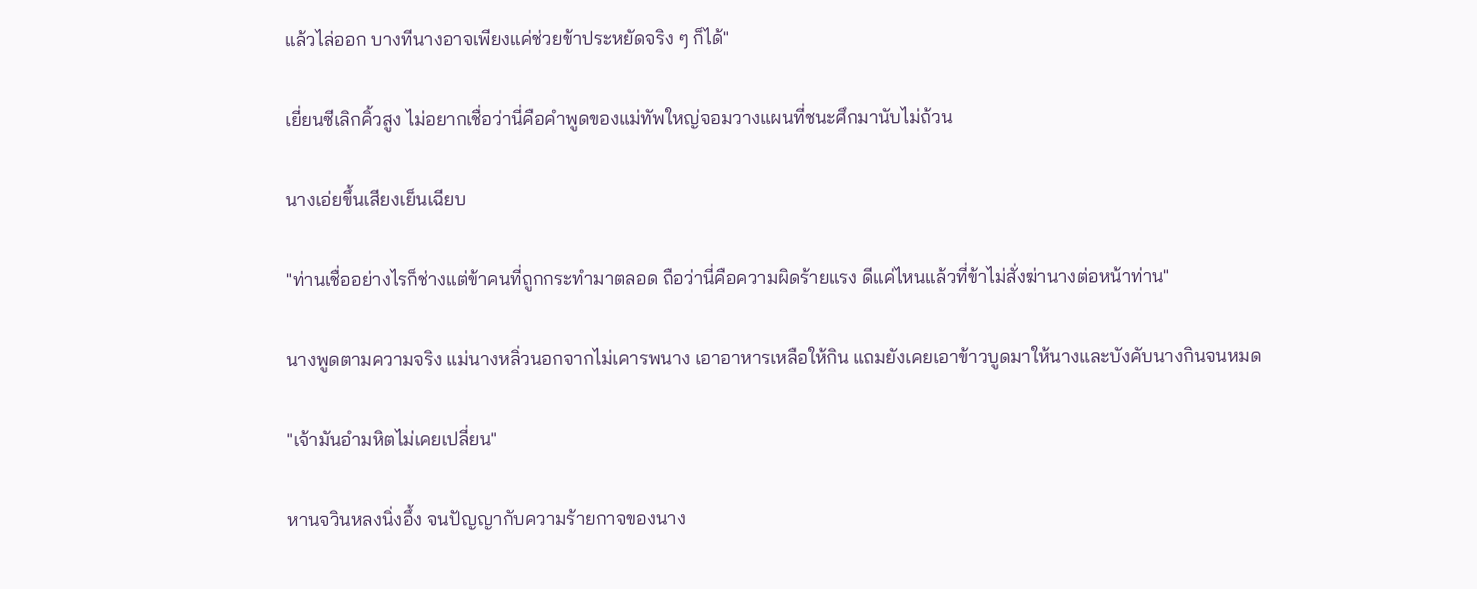แล้วไล่ออก บางทีนางอาจเพียงแค่ช่วยข้าประหยัดจริง ๆ ก็ได้"

เยี่ยนซีเลิกคิ้วสูง ไม่อยากเชื่อว่านี่คือคำพูดของแม่ทัพใหญ่จอมวางแผนที่ชนะศึกมานับไม่ถ้วน

นางเอ่ยขึ้นเสียงเย็นเฉียบ

"ท่านเชื่ออย่างไรก็ช่างแต่ข้าคนที่ถูกกระทำมาตลอด ถือว่านี่คือความผิดร้ายแรง ดีแค่ไหนแล้วที่ข้าไม่สั่งฆ่านางต่อหน้าท่าน"

นางพูดตามความจริง แม่นางหลิ่วนอกจากไม่เคารพนาง เอาอาหารเหลือให้กิน แถมยังเคยเอาข้าวบูดมาให้นางและบังคับนางกินจนหมด

"เจ้ามันอำมหิตไม่เคยเปลี่ยน"

หานจวินหลงนิ่งอึ้ง จนปัญญากับความร้ายกาจของนาง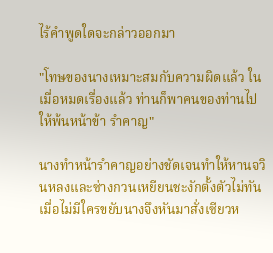ไร้คำพูดใดจะกล่าวออกมา

"โทษของนางเหมาะสมกับความผิดแล้ว ในเมื่อหมดเรื่องแล้ว ท่านก็พาคนของท่านไปให้พ้นหน้าข้า รำคาญ"

นางทำหน้ารำคาญอย่างชัดเจนทำให้หานจวินหลงและซ่างกวนเหยียนชะงักตั้งตัวไม่ทัน เมื่อไม่มีใครขยับนางจึงหันมาสั่งเซียวห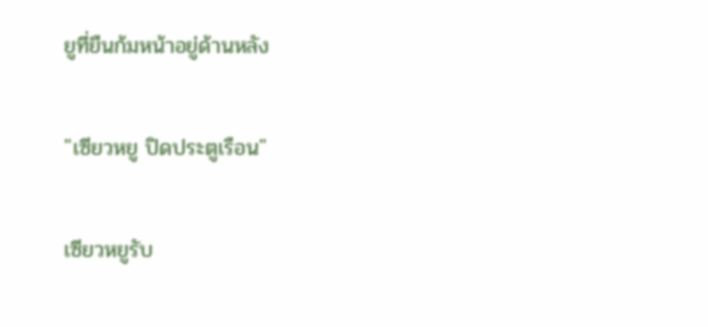ยูที่ยืนก้มหน้าอยู่ด้านหลัง

"เซียวหยู ปิดประตูเรือน"

เซียวหยูรับ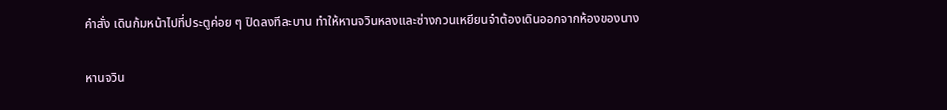คำสั่ง เดินก้มหน้าไปที่ประตูค่อย ๆ ปิดลงทีละบาน ทำให้หานจวินหลงและซ่างกวนเหยียนจำต้องเดินออกจากห้องของนาง

หานจวิน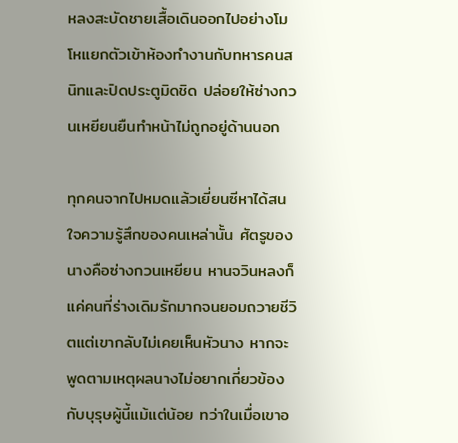หลงสะบัดชายเสื้อเดินออกไปอย่างโมโหแยกตัวเข้าห้องทำงานกับทหารคนสนิทและปิดประตูมิดชิด ปล่อยให้ซ่างกวนเหยียนยืนทำหน้าไม่ถูกอยู่ด้านนอก

ทุกคนจากไปหมดแล้วเยี่ยนซีหาได้สนใจความรู้สึกของคนเหล่านั้น ศัตรูของนางคือซ่างกวนเหยียน หานจวินหลงก็แค่คนที่ร่างเดิมรักมากจนยอมถวายชีวิตแต่เขากลับไม่เคยเห็นหัวนาง หากจะพูดตามเหตุผลนางไม่อยากเกี่ยวข้องกับบุรุษผู้นี้แม้แต่น้อย ทว่าในเมื่อเขาอ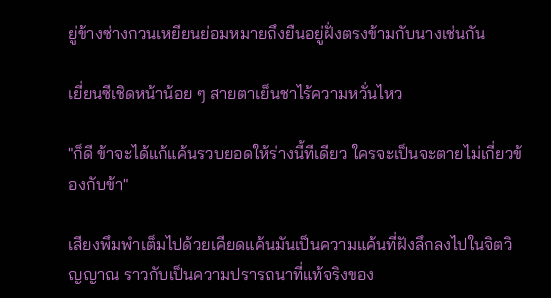ยู่ข้างซ่างกวนเหยียนย่อมหมายถึงยืนอยู่ฝั่งตรงข้ามกับนางเช่นกัน

เยี่ยนซีเชิดหน้าน้อย ๆ สายตาเย็นชาไร้ความหวั่นไหว

"ก็ดี ข้าจะได้แก้แค้นรวบยอดให้ร่างนี้ทีเดียว ใครจะเป็นจะตายไม่เกี่ยวข้องกับข้า"

เสียงพึมพำเต็มไปด้วยเคียดแค้นมันเป็นความแค้นที่ฝังลึกลงไปในจิตวิญญาณ ราวกับเป็นความปรารถนาที่แท้จริงของ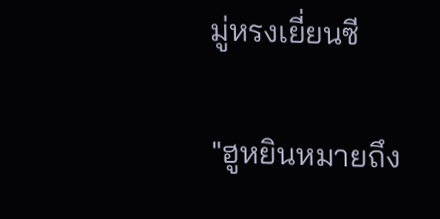มู่หรงเยี่ยนซี

"ฮูหยินหมายถึง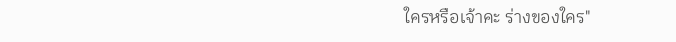ใครหรือเจ้าคะ ร่างของใคร"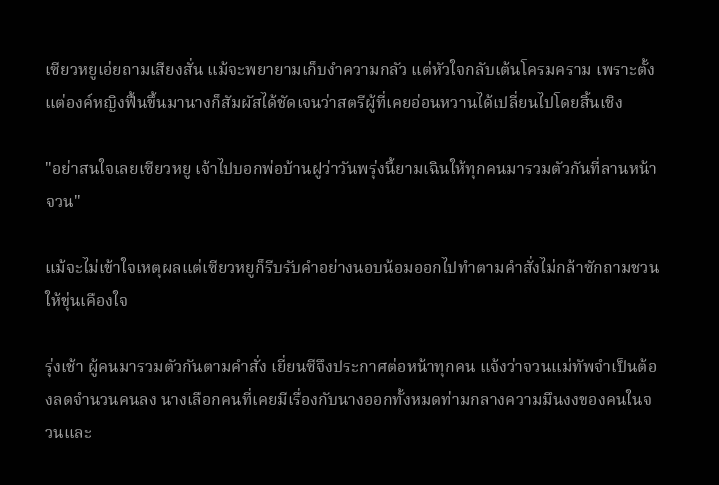เซียวหยูเอ่ยถามเสียงสั่น แม้จะพยายามเก็บงำความกลัว แต่หัวใจกลับเต้นโครมคราม เพราะตั้งแต่องค์หญิงฟื้นขึ้นมานางก็สัมผัสได้ชัดเจนว่าสตรีผู้ที่เคยอ่อนหวานได้เปลี่ยนไปโดยสิ้นเชิง

"อย่าสนใจเลยเซียวหยู เจ้าไปบอกพ่อบ้านฝูว่าวันพรุ่งนี้ยามเฉินให้ทุกคนมารวมตัวกันที่ลานหน้าจวน"

แม้จะไม่เข้าใจเหตุผลแต่เซียวหยูก็รีบรับคำอย่างนอบน้อมออกไปทำตามคำสั่งไม่กล้าซักถามชวนให้ขุ่นเคืองใจ

รุ่งเช้า ผู้คนมารวมตัวกันตามคำสั่ง เยี่ยนซีจึงประกาศต่อหน้าทุกคน แจ้งว่าจวนแม่ทัพจำเป็นต้องลดจำนวนคนลง นางเลือกคนที่เคยมีเรื่องกับนางออกทั้งหมดท่ามกลางความมึนงงของคนในจวนและ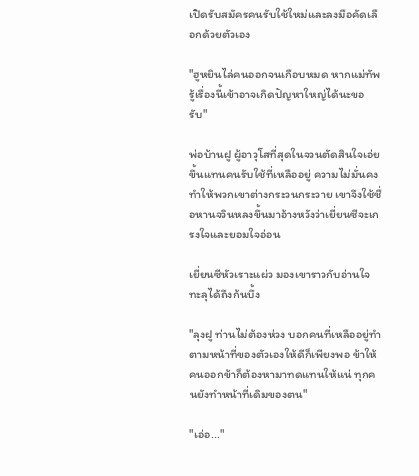เปิดรับสมัครคนรับใช้ใหม่และลงมือคัดเลือกด้วยตัวเอง

"ฮูหยินไล่คนออกจนเกือบหมด หากแม่ทัพรู้เรื่องนี้เข้าอาจเกิดปัญหาใหญ่ได้นะขอรับ"

พ่อบ้านฝู ผู้อาวุโสที่สุดในจวนตัดสินใจเอ่ยขึ้นแทนคนรับใช้ที่เหลืออยู่ ความไม่มั่นคงทำให้พวกเขาต่างกระวนกระวาย เขาจึงใช้ชื่อหานจวินหลงขึ้นมาอ้างหวังว่าเยี่ยนซีจะเกรงใจและยอมใจอ่อน

เยี่ยนซีหัวเราะแผ่ว มองเขาราวกับอ่านใจทะลุได้ถึงก้นบึ้ง

"ลุงฝู ท่านไม่ต้องห่วง บอกคนที่เหลืออยู่ทำตามหน้าที่ของตัวเองให้ดีก็เพียงพอ ข้าให้คนออกข้าก็ต้องหามาทดแทนให้แน่ ทุกคนยังทำหน้าที่เดิมของตน"

"เอ่อ..."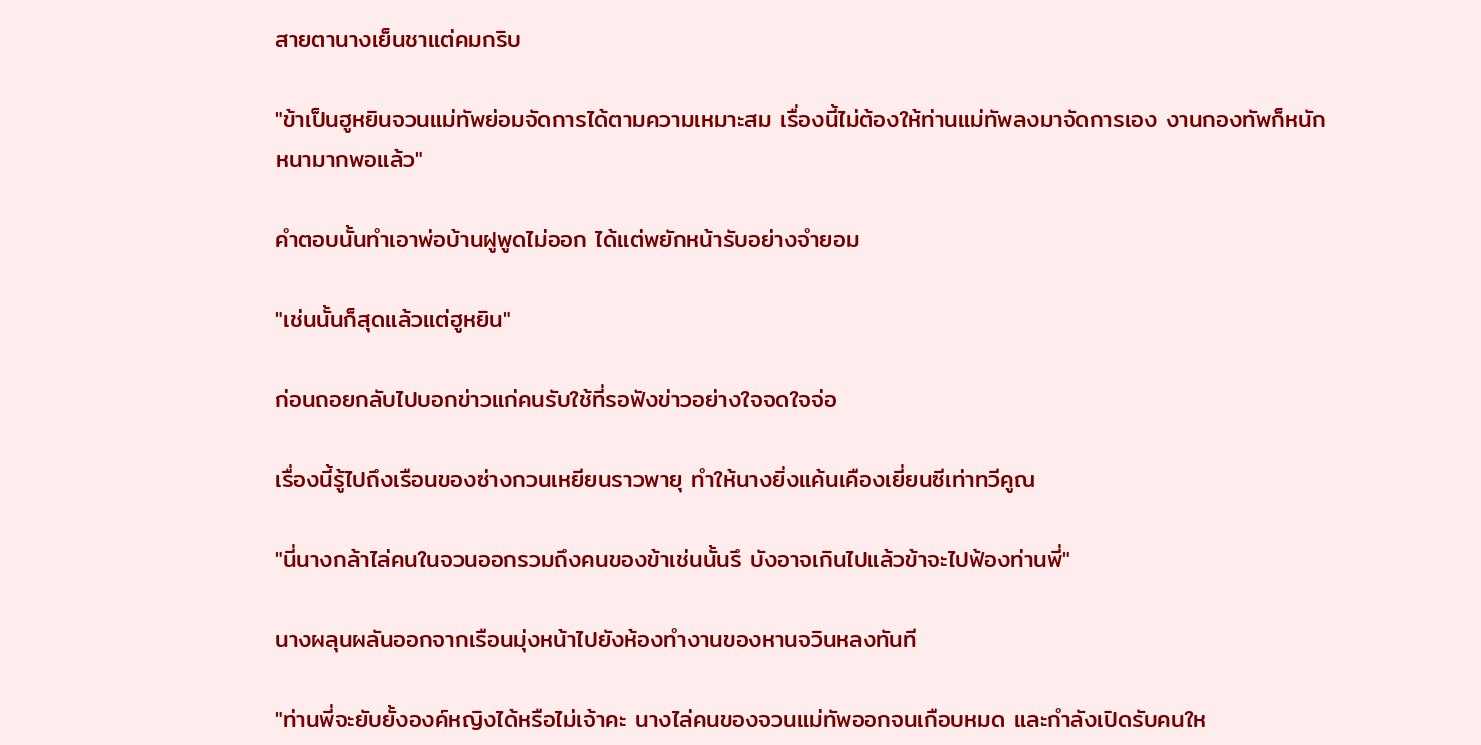สายตานางเย็นชาแต่คมกริบ

"ข้าเป็นฮูหยินจวนแม่ทัพย่อมจัดการได้ตามความเหมาะสม เรื่องนี้ไม่ต้องให้ท่านแม่ทัพลงมาจัดการเอง งานกองทัพก็หนักหนามากพอแล้ว"

คำตอบนั้นทำเอาพ่อบ้านฝูพูดไม่ออก ได้แต่พยักหน้ารับอย่างจำยอม

"เช่นนั้นก็สุดแล้วแต่ฮูหยิน"

ก่อนถอยกลับไปบอกข่าวแก่คนรับใช้ที่รอฟังข่าวอย่างใจจดใจจ่อ

เรื่องนี้รู้ไปถึงเรือนของซ่างกวนเหยียนราวพายุ ทำให้นางยิ่งแค้นเคืองเยี่ยนซีเท่าทวีคูณ

"นี่นางกล้าไล่คนในจวนออกรวมถึงคนของข้าเช่นนั้นรึ บังอาจเกินไปแล้วข้าจะไปฟ้องท่านพี่"

นางผลุนผลันออกจากเรือนมุ่งหน้าไปยังห้องทำงานของหานจวินหลงทันที

"ท่านพี่จะยับยั้งองค์หญิงได้หรือไม่เจ้าคะ นางไล่คนของจวนแม่ทัพออกจนเกือบหมด และกำลังเปิดรับคนให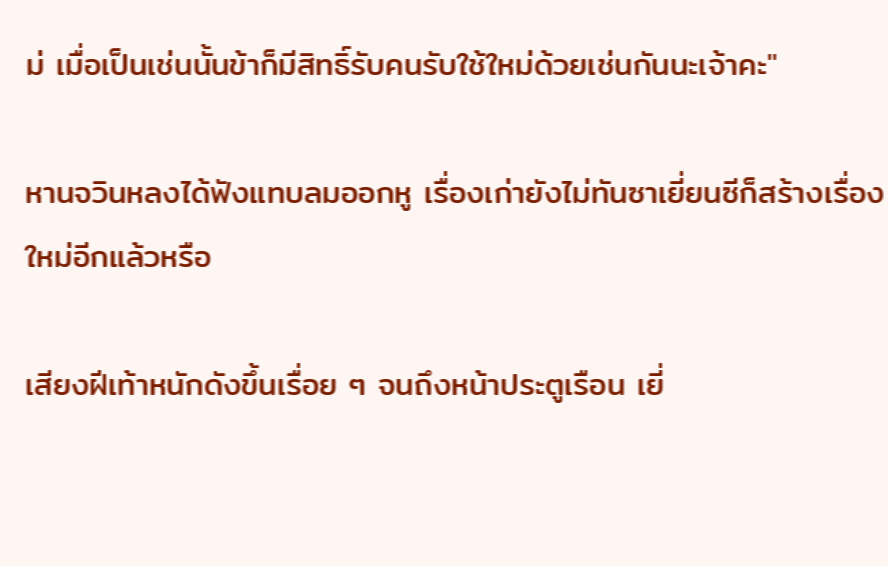ม่ เมื่อเป็นเช่นนั้นข้าก็มีสิทธิ์รับคนรับใช้ใหม่ด้วยเช่นกันนะเจ้าคะ"

หานจวินหลงได้ฟังแทบลมออกหู เรื่องเก่ายังไม่ทันซาเยี่ยนซีก็สร้างเรื่องใหม่อีกแล้วหรือ

เสียงฝีเท้าหนักดังขึ้นเรื่อย ๆ จนถึงหน้าประตูเรือน เยี่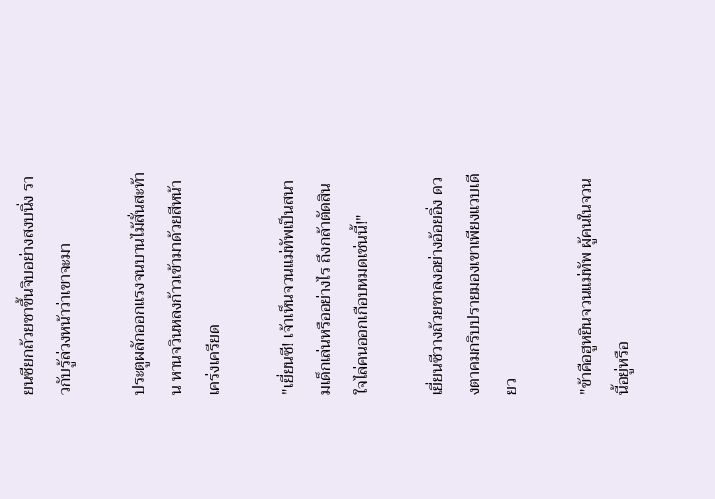ยนซียกถ้วยชาขึ้นจิบอย่างสงบนิ่ง ราวกับรู้ล่วงหน้าว่าเขาจะมา

ประตูผลักออกแรงจนบานไม้สั่นสะท้าน หานจวินหลงก้าวเข้ามาด้วยสีหน้าเคร่งเครียด

"เยี่ยนซี! เจ้าเห็นจวนแม่ทัพเป็นสนามเด็กเล่นหรืออย่างไร ถึงกล้าตัดสินใจไล่คนออกเกือบหมดเช่นนี้!"

เยี่ยนซีวางถ้วยชาลงอย่างอ้อยอิ่ง ดวงตาคมกริบปรายมองเขาเพียงแวบเดียว

"ข้าคือฮูหยินจวนแม่ทัพ ผู้คนในจวนนี้อยู่หรือ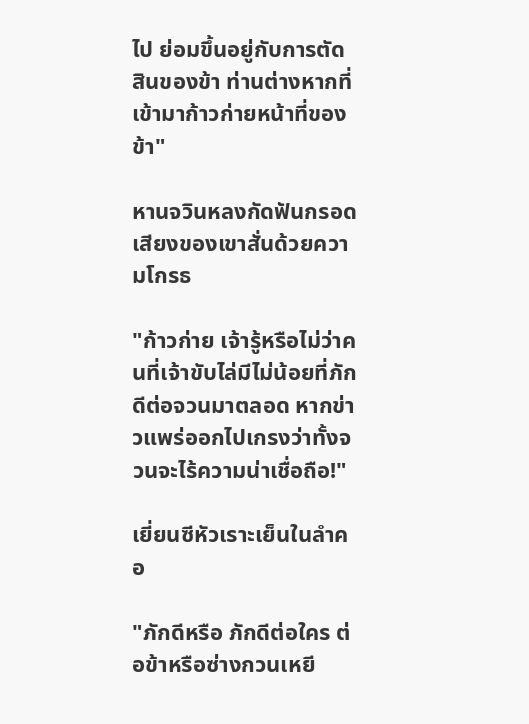ไป ย่อมขึ้นอยู่กับการตัดสินของข้า ท่านต่างหากที่เข้ามาก้าวก่ายหน้าที่ของข้า"

หานจวินหลงกัดฟันกรอด เสียงของเขาสั่นด้วยความโกรธ

"ก้าวก่าย เจ้ารู้หรือไม่ว่าคนที่เจ้าขับไล่มีไม่น้อยที่ภักดีต่อจวนมาตลอด หากข่าวแพร่ออกไปเกรงว่าทั้งจวนจะไร้ความน่าเชื่อถือ!"

เยี่ยนซีหัวเราะเย็นในลำคอ

"ภักดีหรือ ภักดีต่อใคร ต่อข้าหรือซ่างกวนเหยี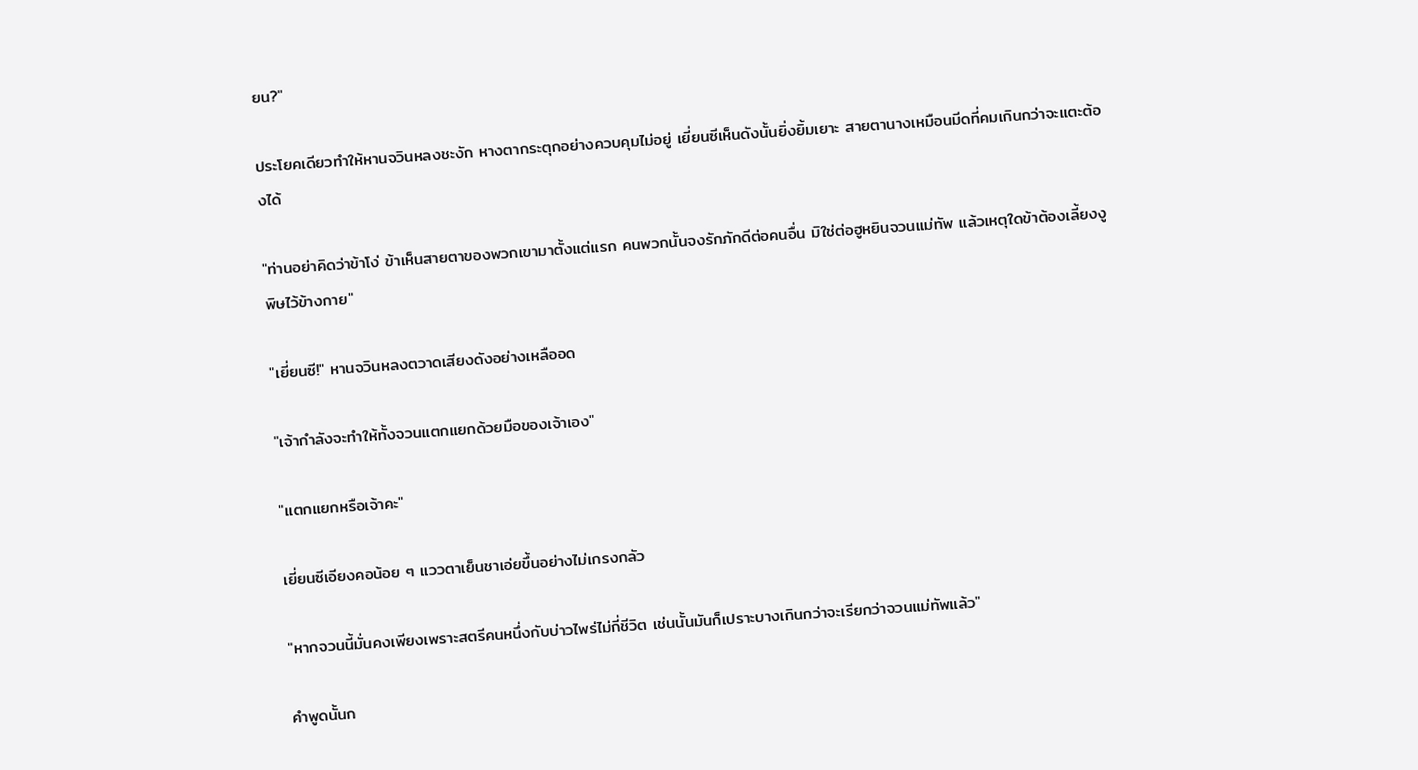ยน?"

ประโยคเดียวทำให้หานจวินหลงชะงัก หางตากระตุกอย่างควบคุมไม่อยู่ เยี่ยนซีเห็นดังนั้นยิ่งยิ้มเยาะ สายตานางเหมือนมีดที่คมเกินกว่าจะแตะต้องได้

"ท่านอย่าคิดว่าข้าโง่ ข้าเห็นสายตาของพวกเขามาตั้งแต่แรก คนพวกนั้นจงรักภักดีต่อคนอื่น มิใช่ต่อฮูหยินจวนแม่ทัพ แล้วเหตุใดข้าต้องเลี้ยงงูพิษไว้ข้างกาย"

"เยี่ยนซี!" หานจวินหลงตวาดเสียงดังอย่างเหลืออด

"เจ้ากำลังจะทำให้ทั้งจวนแตกแยกด้วยมือของเจ้าเอง"

"แตกแยกหรือเจ้าคะ"

เยี่ยนซีเอียงคอน้อย ๆ แววตาเย็นชาเอ่ยขึ้นอย่างไม่เกรงกลัว

"หากจวนนี้มั่นคงเพียงเพราะสตรีคนหนึ่งกับบ่าวไพร่ไม่กี่ชีวิต เช่นนั้นมันก็เปราะบางเกินกว่าจะเรียกว่าจวนแม่ทัพแล้ว"

คำพูดนั้นก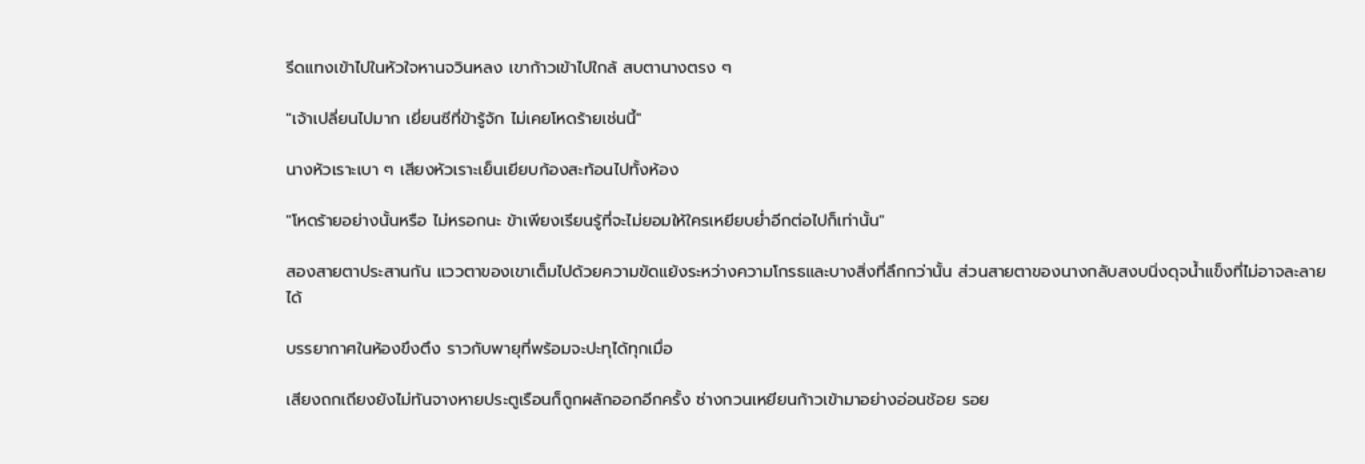รีดแทงเข้าไปในหัวใจหานจวินหลง เขาก้าวเข้าไปใกล้ สบตานางตรง ๆ

"เจ้าเปลี่ยนไปมาก เยี่ยนซีที่ข้ารู้จัก ไม่เคยโหดร้ายเช่นนี้"

นางหัวเราะเบา ๆ เสียงหัวเราะเย็นเยียบก้องสะท้อนไปทั้งห้อง

"โหดร้ายอย่างนั้นหรือ ไม่หรอกนะ ข้าเพียงเรียนรู้ที่จะไม่ยอมให้ใครเหยียบย่ำอีกต่อไปก็เท่านั้น"

สองสายตาประสานกัน แววตาของเขาเต็มไปด้วยความขัดแย้งระหว่างความโกรธและบางสิ่งที่ลึกกว่านั้น ส่วนสายตาของนางกลับสงบนิ่งดุจน้ำแข็งที่ไม่อาจละลายได้

บรรยากาศในห้องขึงตึง ราวกับพายุที่พร้อมจะปะทุได้ทุกเมื่อ

เสียงถกเถียงยังไม่ทันจางหายประตูเรือนก็ถูกผลักออกอีกครั้ง ซ่างกวนเหยียนก้าวเข้ามาอย่างอ่อนช้อย รอย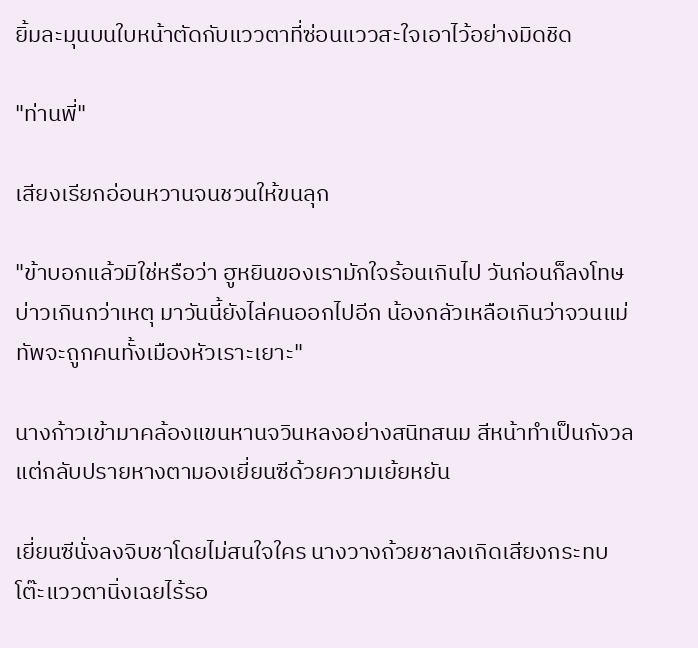ยิ้มละมุนบนใบหน้าตัดกับแววตาที่ซ่อนแววสะใจเอาไว้อย่างมิดชิด

"ท่านพี่"

เสียงเรียกอ่อนหวานจนชวนให้ขนลุก

"ข้าบอกแล้วมิใช่หรือว่า ฮูหยินของเรามักใจร้อนเกินไป วันก่อนก็ลงโทษบ่าวเกินกว่าเหตุ มาวันนี้ยังไล่คนออกไปอีก น้องกลัวเหลือเกินว่าจวนแม่ทัพจะถูกคนทั้งเมืองหัวเราะเยาะ"

นางก้าวเข้ามาคล้องแขนหานจวินหลงอย่างสนิทสนม สีหน้าทำเป็นกังวล แต่กลับปรายหางตามองเยี่ยนซีด้วยความเย้ยหยัน

เยี่ยนซีนั่งลงจิบชาโดยไม่สนใจใคร นางวางถ้วยชาลงเกิดเสียงกระทบโต๊ะแววตานิ่งเฉยไร้รอ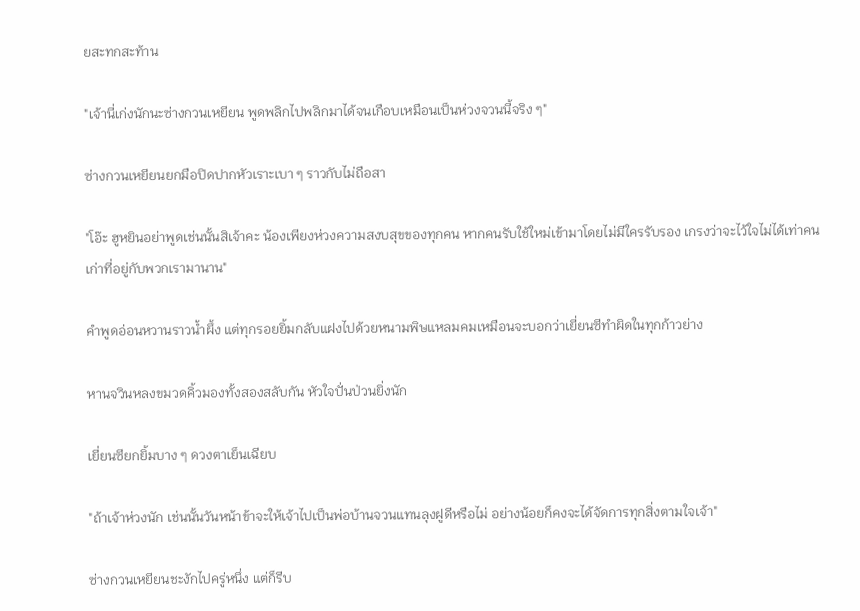ยสะทกสะท้าน

"เจ้านี่เก่งนักนะซ่างกวนเหยียน พูดพลิกไปพลิกมาได้จนเกือบเหมือนเป็นห่วงจวนนี้จริง ๆ"

ซ่างกวนเหยียนยกมือปิดปากหัวเราะเบา ๆ ราวกับไม่ถือสา

"โอ๊ะ ฮูหยินอย่าพูดเช่นนั้นสิเจ้าคะ น้องเพียงห่วงความสงบสุขของทุกคน หากคนรับใช้ใหม่เข้ามาโดยไม่มีใครรับรอง เกรงว่าจะไว้ใจไม่ได้เท่าคนเก่าที่อยู่กับพวกเรามานาน"

คำพูดอ่อนหวานราวน้ำผึ้ง แต่ทุกรอยยิ้มกลับแฝงไปด้วยหนามพิษแหลมคมเหมือนจะบอกว่าเยี่ยนซีทำผิดในทุกก้าวย่าง

หานจวินหลงขมวดคิ้วมองทั้งสองสลับกัน หัวใจปั่นป่วนยิ่งนัก

เยี่ยนซียกยิ้มบาง ๆ ดวงตาเย็นเฉียบ

"ถ้าเจ้าห่วงนัก เช่นนั้นวันหน้าข้าจะให้เจ้าไปเป็นพ่อบ้านจวนแทนลุงฝูดีหรือไม่ อย่างน้อยก็คงจะได้จัดการทุกสิ่งตามใจเจ้า"

ซ่างกวนเหยียนชะงักไปครู่หนึ่ง แต่ก็รีบ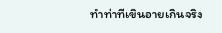ทำท่าทีเขินอายเกินจริง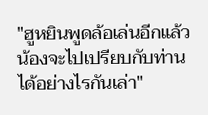"ฮูหยินพูดล้อเล่นอีกแล้ว น้องจะไปเปรียบกับท่านได้อย่างไรกันเล่า"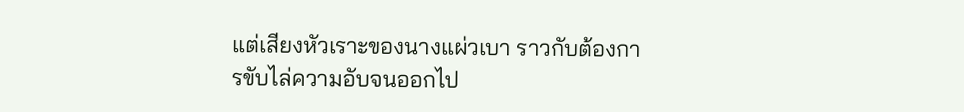แต่เสียงหัวเราะของนางแผ่วเบา ราวกับต้องการขับไล่ความอับจนออกไป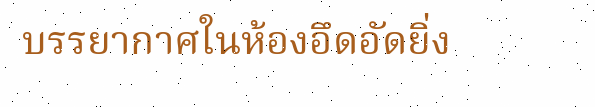บรรยากาศในห้องอึดอัดยิ่ง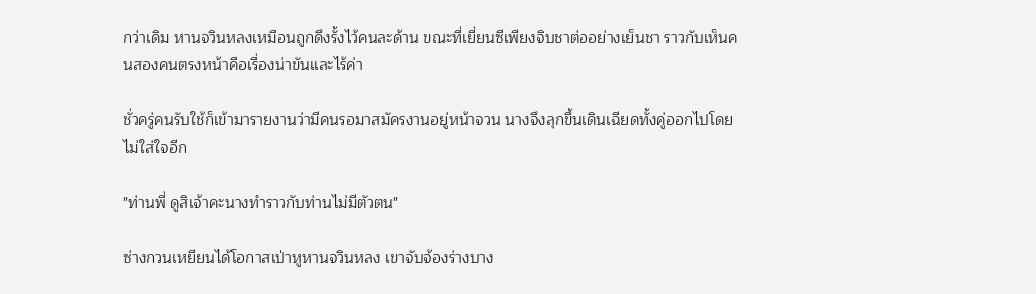กว่าเดิม หานจวินหลงเหมือนถูกดึงรั้งไว้คนละด้าน ขณะที่เยี่ยนซีเพียงจิบชาต่ออย่างเย็นชา ราวกับเห็นคนสองคนตรงหน้าคือเรื่องน่าขันและไร้ค่า

ชั่วครู่คนรับใช้ก็เข้ามารายงานว่ามีคนรอมาสมัครงานอยู่หน้าจวน นางจึงลุกขึ้นเดินเฉียดทั้งคู่ออกไปโดยไม่ใส่ใจอีก

"ท่านพี่ ดูสิเจ้าคะนางทำราวกับท่านไม่มีตัวตน"

ซ่างกวนเหยียนได้โอกาสเป่าหูหานจวินหลง เขาจับจ้องร่างบาง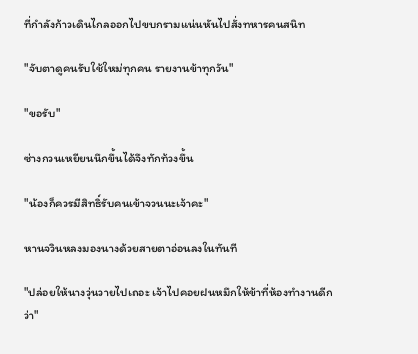ที่กำลังก้าวเดินไกลออกไปขบกรามแน่นหันไปสั่งทหารคนสนิท

"จับตาดูคนรับใช้ใหม่ทุกคน รายงานข้าทุกวัน"

"ขอรับ"

ซ่างกวนเหยียนนึกขึ้นได้จึงทักท้วงขึ้น

"น้องก็ควรมีสิทธิ์รับคนเข้าจวนนะเจ้าคะ"

หานจวินหลงมองนางด้วยสายตาอ่อนลงในทันที

"ปล่อยให้นางวุ่นวายไปเถอะ เจ้าไปคอยฝนหมึกให้ข้าที่ห้องทำงานดีกว่า"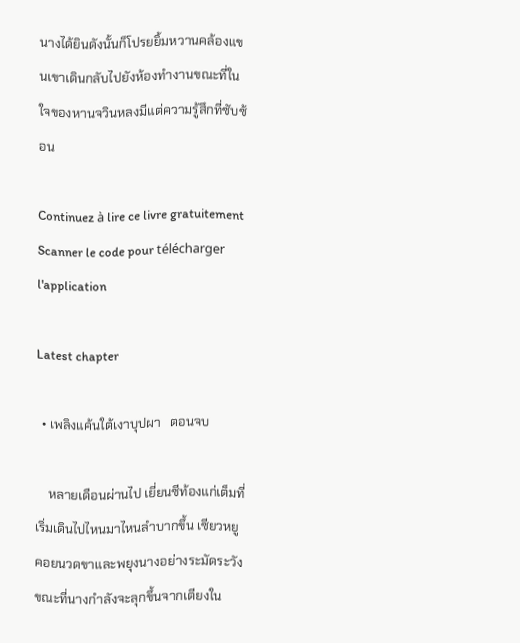นางได้ยินดังนั้นก็โปรยยิ้มหวานคล้องแขนเขาเดินกลับไปยังห้องทำงานขณะที่ในใจของหานจวินหลงมีแต่ความรู้สึกที่ซับซ้อน

Continuez à lire ce livre gratuitement
Scanner le code pour télécharger l'application

Latest chapter

  • เพลิงแค้นใต้เงาบุปผา   ตอนจบ

    หลายเดือนผ่านไป เยี่ยนซีท้องแก่เต็มที่เริ่มเดินไปไหนมาไหนลำบากขึ้น เซียวหยูคอยนวดขาและพยุงนางอย่างระมัดระวัง ขณะที่นางกำลังจะลุกขึ้นจากเตียงใน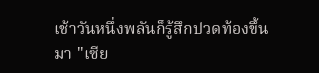เช้าวันหนึ่งพลันก็รู้สึกปวดท้องขึ้นมา "เซีย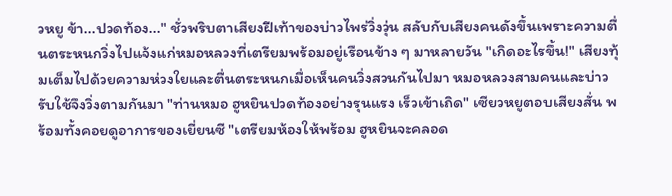วหยู ข้า...ปวดท้อง..." ชั่วพริบตาเสียงฝีเท้าของบ่าวไพร่วิ่งวุ่น สลับกับเสียงคนดังขึ้นเพราะความตื่นตระหนกวิ่งไปแจ้งแก่หมอหลวงที่เตรียมพร้อมอยู่เรือนข้าง ๆ มาหลายวัน "เกิดอะไรขึ้น!" เสียงทุ้มเต็มไปด้วยความห่วงใยและตื่นตระหนกเมื่อเห็นคนวิ่งสวนกันไปมา หมอหลวงสามคนและบ่าวรับใช้จึงวิ่งตามกันมา "ท่านหมอ ฮูหยินปวดท้องอย่างรุนแรง เร็วเข้าเถิด" เซียวหยูตอบเสียงสั่น พร้อมทั้งคอยดูอาการของเยี่ยนซี "เตรียมห้องให้พร้อม ฮูหยินจะคลอด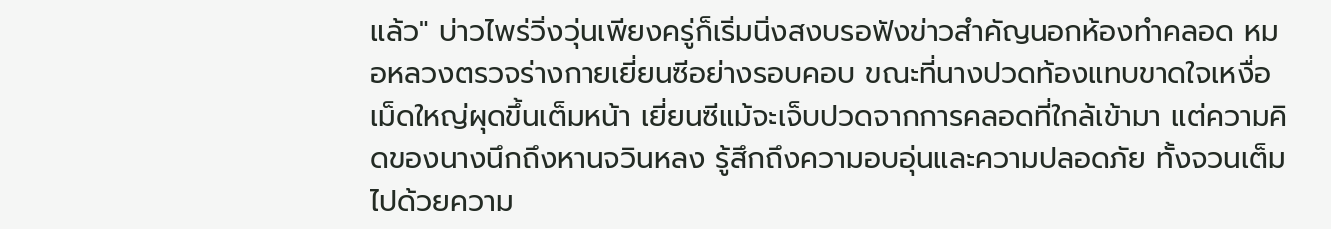แล้ว" บ่าวไพร่วิ่งวุ่นเพียงครู่ก็เริ่มนิ่งสงบรอฟังข่าวสำคัญนอกห้องทำคลอด หมอหลวงตรวจร่างกายเยี่ยนซีอย่างรอบคอบ ขณะที่นางปวดท้องแทบขาดใจเหงื่อเม็ดใหญ่ผุดขึ้นเต็มหน้า เยี่ยนซีแม้จะเจ็บปวดจากการคลอดที่ใกล้เข้ามา แต่ความคิดของนางนึกถึงหานจวินหลง รู้สึกถึงความอบอุ่นและความปลอดภัย ทั้งจวนเต็มไปด้วยความ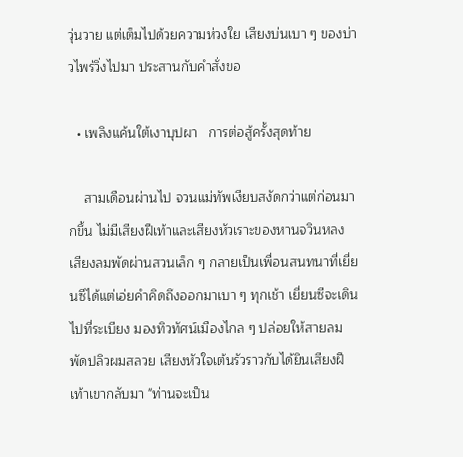วุ่นวาย แต่เต็มไปด้วยความห่วงใย เสียงบ่นเบา ๆ ของบ่าวไพร่วิ่งไปมา ประสานกับคำสั่งขอ

  • เพลิงแค้นใต้เงาบุปผา   การต่อสู้ครั้งสุดท้าย

    สามเดือนผ่านไป จวนแม่ทัพเงียบสงัดกว่าแต่ก่อนมากขึ้น ไม่มีเสียงฝีเท้าและเสียงหัวเราะของหานจวินหลง เสียงลมพัดผ่านสวนเล็ก ๆ กลายเป็นเพื่อนสนทนาที่เยี่ยนซีได้แต่เอ่ยคำคิดถึงออกมาเบา ๆ ทุกเช้า เยี่ยนซีจะเดินไปที่ระเบียง มองทิวทัศน์เมืองไกล ๆ ปล่อยให้สายลมพัดปลิวผมสลวย เสียงหัวใจเต้นรัวราวกับได้ยินเสียงฝีเท้าเขากลับมา "ท่านจะเป็น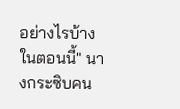อย่างไรบ้างในตอนนี้" นางกระซิบคน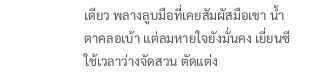เดียว พลางลูบมือที่เคยสัมผัสมือเขา น้ำตาคลอเบ้า แต่ลมหายใจยังมั่นคง เยี่ยนซีใช้เวลาว่างจัดสวน ตัดแต่ง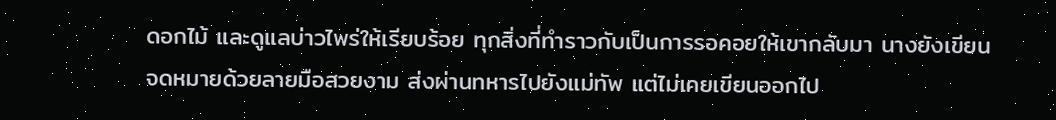ดอกไม้ และดูแลบ่าวไพร่ให้เรียบร้อย ทุกสิ่งที่ทำราวกับเป็นการรอคอยให้เขากลับมา นางยังเขียนจดหมายด้วยลายมือสวยงาม ส่งผ่านทหารไปยังแม่ทัพ แต่ไม่เคยเขียนออกไป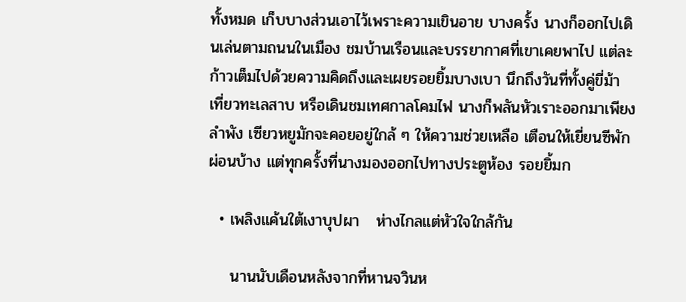ทั้งหมด เก็บบางส่วนเอาไว้เพราะความเขินอาย บางครั้ง นางก็ออกไปเดินเล่นตามถนนในเมือง ชมบ้านเรือนและบรรยากาศที่เขาเคยพาไป แต่ละก้าวเต็มไปด้วยความคิดถึงและเผยรอยยิ้มบางเบา นึกถึงวันที่ทั้งคู่ขี่ม้า เที่ยวทะเลสาบ หรือเดินชมเทศกาลโคมไฟ นางก็พลันหัวเราะออกมาเพียงลำพัง เซียวหยูมักจะคอยอยู่ใกล้ ๆ ให้ความช่วยเหลือ เตือนให้เยี่ยนซีพักผ่อนบ้าง แต่ทุกครั้งที่นางมองออกไปทางประตูห้อง รอยยิ้มก

  • เพลิงแค้นใต้เงาบุปผา   ห่างไกลแต่หัวใจใกล้กัน

    นานนับเดือนหลังจากที่หานจวินห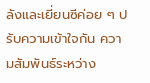ลังและเยี่ยนซีค่อย ๆ ปรับความเข้าใจกัน ความสัมพันธ์ระหว่าง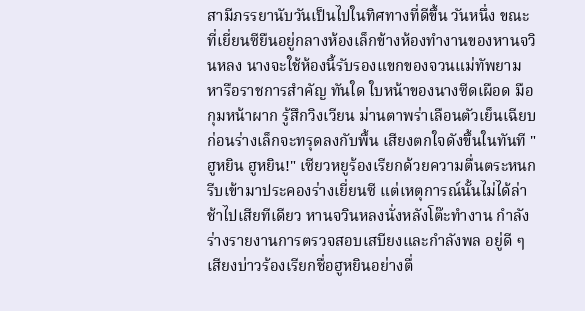สามีภรรยานับวันเป็นไปในทิศทางที่ดีขึ้น วันหนึ่ง ขณะที่เยี่ยนซียืนอยู่กลางห้องเล็กข้างห้องทำงานของหานจวินหลง นางจะใช้ห้องนี้รับรองแขกของจวนแม่ทัพยามหารือราชการสำคัญ ทันใด ใบหน้าของนางซีดเผือด มือกุมหน้าผาก รู้สึกวิงเวียน ม่านตาพร่าเลือนตัวเย็นเฉียบก่อนร่างเล็กจะทรุดลงกับพื้น เสียงตกใจดังขึ้นในทันที "ฮูหยิน ฮูหยิน!" เซียวหยูร้องเรียกด้วยความตื่นตระหนก รีบเข้ามาประคองร่างเยี่ยนซี แต่เหตุการณ์นั้นไม่ได้ล่าช้าไปเสียทีเดียว หานจวินหลงนั่งหลังโต๊ะทำงาน กำลังร่างรายงานการตรวจสอบเสบียงและกำลังพล อยู่ดี ๆ เสียงบ่าวร้องเรียกชื่อฮูหยินอย่างตื่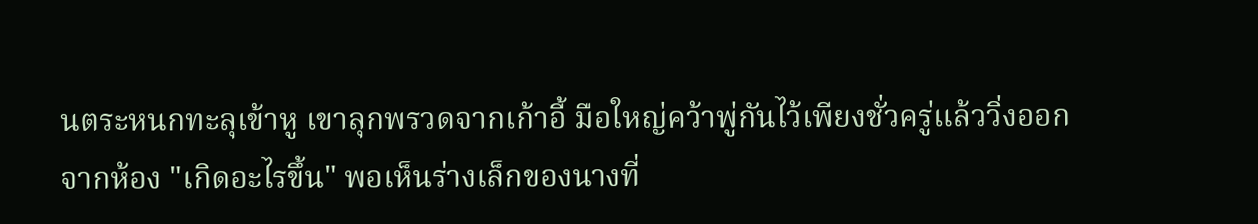นตระหนกทะลุเข้าหู เขาลุกพรวดจากเก้าอี้ มือใหญ่คว้าพู่กันไว้เพียงชั่วครู่แล้ววิ่งออกจากห้อง "เกิดอะไรขึ้น" พอเห็นร่างเล็กของนางที่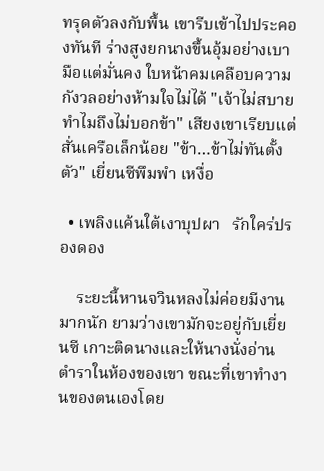ทรุดตัวลงกับพื้น เขารีบเข้าไปประคองทันที ร่างสูงยกนางขึ้นอุ้มอย่างเบามือแต่มั่นคง ใบหน้าคมเคลือบความกังวลอย่างห้ามใจไม่ได้ "เจ้าไม่สบาย ทำไมถึงไม่บอกข้า" เสียงเขาเรียบแต่สั่นเครือเล็กน้อย "ข้า…ข้าไม่ทันตั้งตัว" เยี่ยนซีพึมพำ เหงื่อ

  • เพลิงแค้นใต้เงาบุปผา   รักใคร่ปรองดอง

    ระยะนี้หานจวินหลงไม่ค่อยมีงานมากนัก ยามว่างเขามักจะอยู่กับเยี่ยนซี เกาะติดนางและให้นางนั่งอ่านตำราในห้องของเขา ขณะที่เขาทำงานของตนเองโดย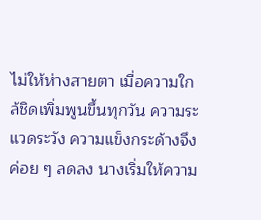ไม่ให้ห่างสายตา เมื่อความใกล้ชิดเพิ่มพูนขึ้นทุกวัน ความระแวดระวัง ความแข็งกระด้างจึงค่อย ๆ ลดลง นางเริ่มให้ความ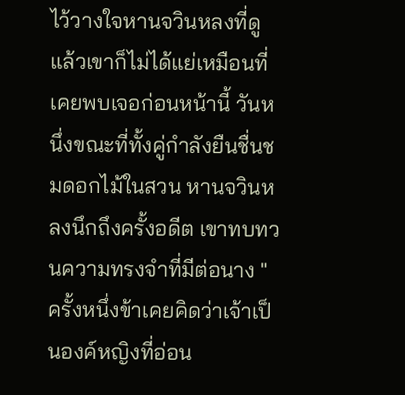ไว้วางใจหานจวินหลงที่ดูแล้วเขาก็ไม่ได้แย่เหมือนที่เคยพบเจอก่อนหน้านี้ วันหนึ่งขณะที่ทั้งคู่กำลังยืนชื่นชมดอกไม้ในสวน หานจวินหลงนึกถึงครั้งอดีต เขาทบทวนความทรงจำที่มีต่อนาง "ครั้งหนึ่งข้าเคยคิดว่าเจ้าเป็นองค์หญิงที่อ่อน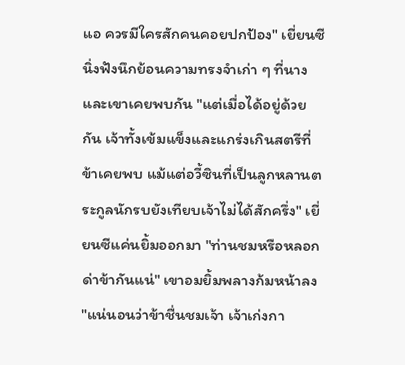แอ ควรมีใครสักคนคอยปกป้อง" เยี่ยนซีนิ่งฟังนึกย้อนความทรงจำเก่า ๆ ที่นางและเขาเคยพบกัน "แต่เมื่อได้อยู่ด้วยกัน เจ้าทั้งเข้มแข็งและแกร่งเกินสตรีที่ข้าเคยพบ แม้แต่อวี้ซินที่เป็นลูกหลานตระกูลนักรบยังเทียบเจ้าไม่ได้สักครึ่ง" เยี่ยนซีแค่นยิ้มออกมา "ท่านชมหรือหลอกด่าข้ากันแน่" เขาอมยิ้มพลางก้มหน้าลง "แน่นอนว่าข้าชื่นชมเจ้า เจ้าเก่งกา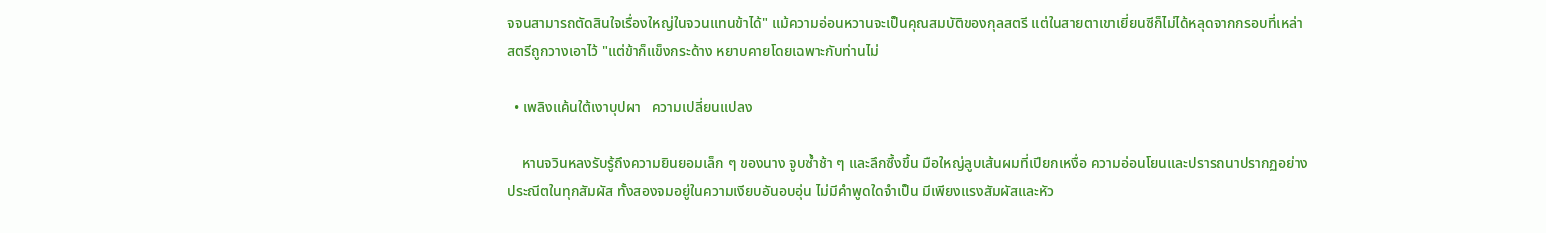จจนสามารถตัดสินใจเรื่องใหญ่ในจวนแทนข้าได้" แม้ความอ่อนหวานจะเป็นคุณสมบัติของกุลสตรี แต่ในสายตาเขาเยี่ยนซีก็ไม่ได้หลุดจากกรอบที่เหล่าสตรีถูกวางเอาไว้ "แต่ข้าก็แข็งกระด้าง หยาบคายโดยเฉพาะกับท่านไม่

  • เพลิงแค้นใต้เงาบุปผา   ความเปลี่ยนแปลง

    หานจวินหลงรับรู้ถึงความยินยอมเล็ก ๆ ของนาง จูบซ้ำช้า ๆ และลึกซึ้งขึ้น มือใหญ่ลูบเส้นผมที่เปียกเหงื่อ ความอ่อนโยนและปรารถนาปรากฏอย่างประณีตในทุกสัมผัส ทั้งสองจมอยู่ในความเงียบอันอบอุ่น ไม่มีคำพูดใดจำเป็น มีเพียงแรงสัมผัสและหัว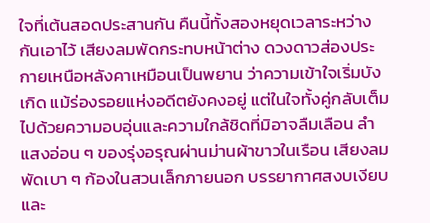ใจที่เต้นสอดประสานกัน คืนนี้ทั้งสองหยุดเวลาระหว่างกันเอาไว้ เสียงลมพัดกระทบหน้าต่าง ดวงดาวส่องประกายเหนือหลังคาเหมือนเป็นพยาน ว่าความเข้าใจเริ่มบังเกิด แม้ร่องรอยแห่งอดีตยังคงอยู่ แต่ในใจทั้งคู่กลับเต็มไปด้วยความอบอุ่นและความใกล้ชิดที่มิอาจลืมเลือน ลำแสงอ่อน ๆ ของรุ่งอรุณผ่านม่านผ้าขาวในเรือน เสียงลมพัดเบา ๆ ก้องในสวนเล็กภายนอก บรรยากาศสงบเงียบและ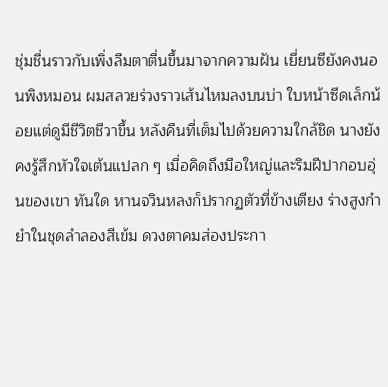ชุ่มชื่นราวกับเพิ่งลืมตาตื่นขึ้นมาจากความฝัน เยี่ยนซียังคงนอนพิงหมอน ผมสลวยร่วงราวเส้นไหมลงบนบ่า ใบหน้าซีดเล็กน้อยแต่ดูมีชีวิตชีวาขึ้น หลังคืนที่เต็มไปด้วยความใกล้ชิด นางยังคงรู้สึกหัวใจเต้นแปลก ๆ เมื่อคิดถึงมือใหญ่และริมฝีปากอบอุ่นของเขา ทันใด หานจวินหลงก็ปรากฏตัวที่ข้างเตียง ร่างสูงกำยำในชุดลำลองสีเข้ม ดวงตาคมส่องประกา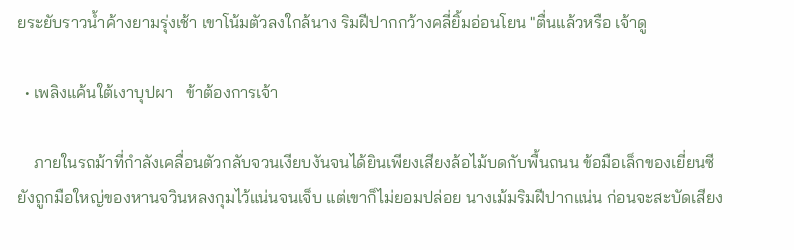ยระยับราวน้ำค้างยามรุ่งเช้า เขาโน้มตัวลงใกล้นาง ริมฝีปากกว้างคลี่ยิ้มอ่อนโยน "ตื่นแล้วหรือ เจ้าดู

  • เพลิงแค้นใต้เงาบุปผา   ข้าต้องการเจ้า

    ภายในรถม้าที่กำลังเคลื่อนตัวกลับจวนเงียบงันจนได้ยินเพียงเสียงล้อไม้บดกับพื้นถนน ข้อมือเล็กของเยี่ยนซียังถูกมือใหญ่ของหานจวินหลงกุมไว้แน่นจนเจ็บ แต่เขาก็ไม่ยอมปล่อย นางเม้มริมฝีปากแน่น ก่อนจะสะบัดเสียง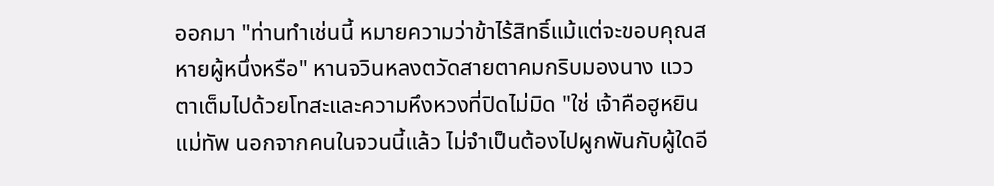ออกมา "ท่านทำเช่นนี้ หมายความว่าข้าไร้สิทธิ์แม้แต่จะขอบคุณสหายผู้หนึ่งหรือ" หานจวินหลงตวัดสายตาคมกริบมองนาง แววตาเต็มไปด้วยโทสะและความหึงหวงที่ปิดไม่มิด "ใช่ เจ้าคือฮูหยินแม่ทัพ นอกจากคนในจวนนี้แล้ว ไม่จำเป็นต้องไปผูกพันกับผู้ใดอี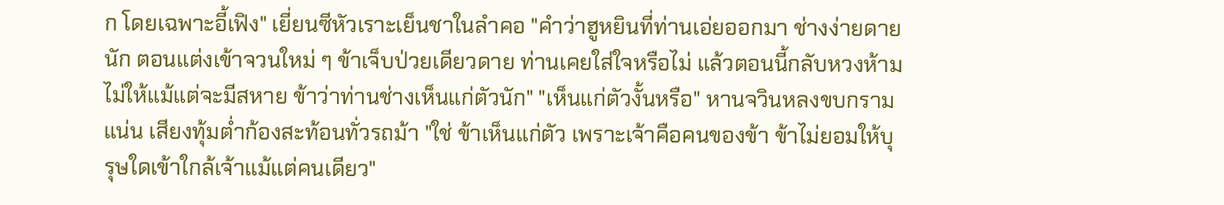ก โดยเฉพาะอี้เฟิง" เยี่ยนซีหัวเราะเย็นชาในลำคอ "คำว่าฮูหยินที่ท่านเอ่ยออกมา ช่างง่ายดายนัก ตอนแต่งเข้าจวนใหม่ ๆ ข้าเจ็บป่วยเดียวดาย ท่านเคยใส่ใจหรือไม่ แล้วตอนนี้กลับหวงห้ามไม่ให้แม้แต่จะมีสหาย ข้าว่าท่านช่างเห็นแก่ตัวนัก" "เห็นแก่ตัวงั้นหรือ" หานจวินหลงขบกรามแน่น เสียงทุ้มต่ำก้องสะท้อนทั่วรถม้า "ใช่ ข้าเห็นแก่ตัว เพราะเจ้าคือคนของข้า ข้าไม่ยอมให้บุรุษใดเข้าใกล้เจ้าแม้แต่คนเดียว"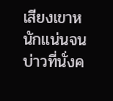เสียงเขาหนักแน่นจนบ่าวที่นั่งค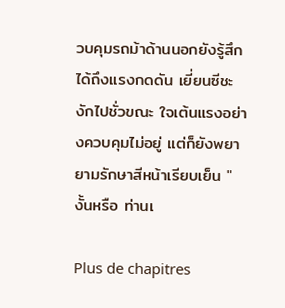วบคุมรถม้าด้านนอกยังรู้สึกได้ถึงแรงกดดัน เยี่ยนซีชะงักไปชั่วขณะ ใจเต้นแรงอย่างควบคุมไม่อยู่ แต่ก็ยังพยายามรักษาสีหน้าเรียบเย็น "งั้นหรือ ท่านเ

Plus de chapitres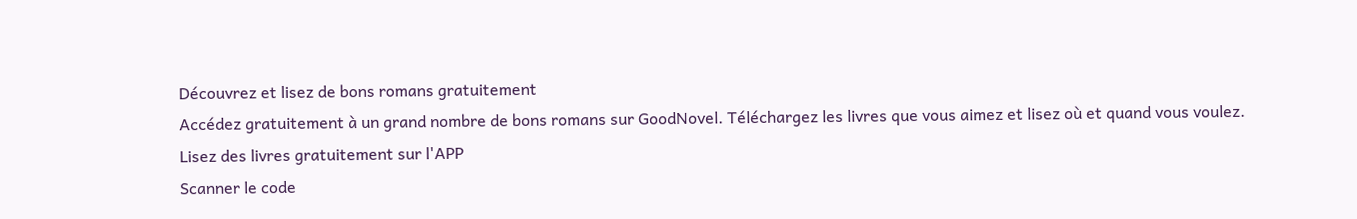Découvrez et lisez de bons romans gratuitement
Accédez gratuitement à un grand nombre de bons romans sur GoodNovel. Téléchargez les livres que vous aimez et lisez où et quand vous voulez.
Lisez des livres gratuitement sur l'APP
Scanner le code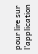pour lire sur l'application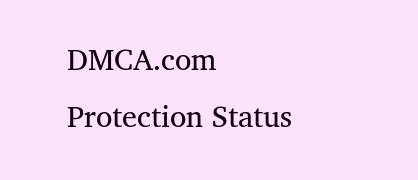DMCA.com Protection Status